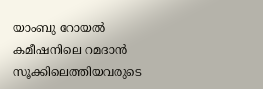യാംബു റോയൽ കമീഷനിലെ റമദാൻ സൂക്കിലെത്തിയവരുടെ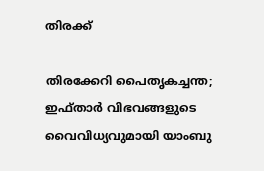തിരക്ക്

തിരക്കേറി പൈതൃകച്ചന്ത; ഇഫ്താർ വിഭവങ്ങളുടെ വൈവിധ്യവുമായി യാംബു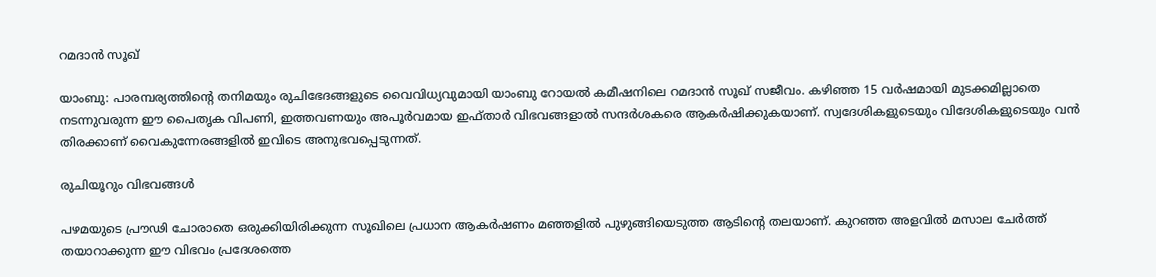റമദാൻ സൂഖ്

യാംബു: പാരമ്പര്യത്തിന്റെ തനിമയും രുചിഭേദങ്ങളുടെ വൈവിധ്യവുമായി യാംബു റോയൽ കമീഷനിലെ റമദാൻ സൂഖ് സജീവം. കഴിഞ്ഞ 15 വർഷമായി മുടക്കമില്ലാതെ നടന്നുവരുന്ന ഈ പൈതൃക വിപണി, ഇത്തവണയും അപൂർവമായ ഇഫ്താർ വിഭവങ്ങളാൽ സന്ദർശകരെ ആകർഷിക്കുകയാണ്. സ്വദേശികളുടെയും വിദേശികളുടെയും വൻ തിരക്കാണ് വൈകുന്നേരങ്ങളിൽ ഇവിടെ അനുഭവപ്പെടുന്നത്.

രുചിയൂറും വിഭവങ്ങൾ

പഴമയുടെ പ്രൗഢി ചോരാതെ ഒരുക്കിയിരിക്കുന്ന സൂഖിലെ പ്രധാന ആകർഷണം മഞ്ഞളിൽ പുഴുങ്ങിയെടുത്ത ആടിന്റെ തലയാണ്. കുറഞ്ഞ അളവിൽ മസാല ചേർത്ത് തയാറാക്കുന്ന ഈ വിഭവം പ്രദേശത്തെ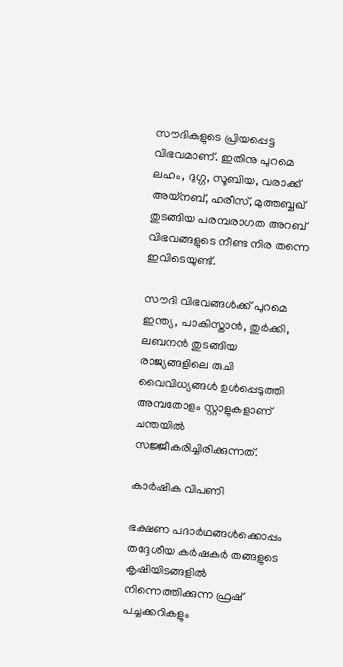സൗദികളുടെ പ്രിയപ്പെട്ട വിഭവമാണ്. ഇതിനു പുറമെ ലഹം, ദുഗ്ഗ, സൂബിയ, വരാക്ക് അയ്നബ്, ഹരീസ്, മുത്തബ്ബഖ് തുടങ്ങിയ പരമ്പരാഗത അറബ് വിഭവങ്ങളുടെ നീണ്ട നിര തന്നെ ഇവിടെയുണ്ട്.

സൗദി വിഭവങ്ങൾക്ക് പുറമെ ഇന്ത്യ, പാകിസ്താൻ, തുർക്കി, ലബനൻ തുടങ്ങിയ രാജ്യങ്ങളിലെ രുചി വൈവിധ്യങ്ങൾ ഉൾപ്പെടുത്തി അമ്പതോളം സ്റ്റാളുകളാണ് ചന്തയിൽ സജ്ജീകരിച്ചിരിക്കുന്നത്.

കാർഷിക വിപണി

ഭക്ഷണ പദാർഥങ്ങൾക്കൊപ്പം തദ്ദേശീയ കർഷകർ തങ്ങളുടെ കൃഷിയിടങ്ങളിൽ നിന്നെത്തിക്കുന്ന ഫ്രഷ് പച്ചക്കറികളും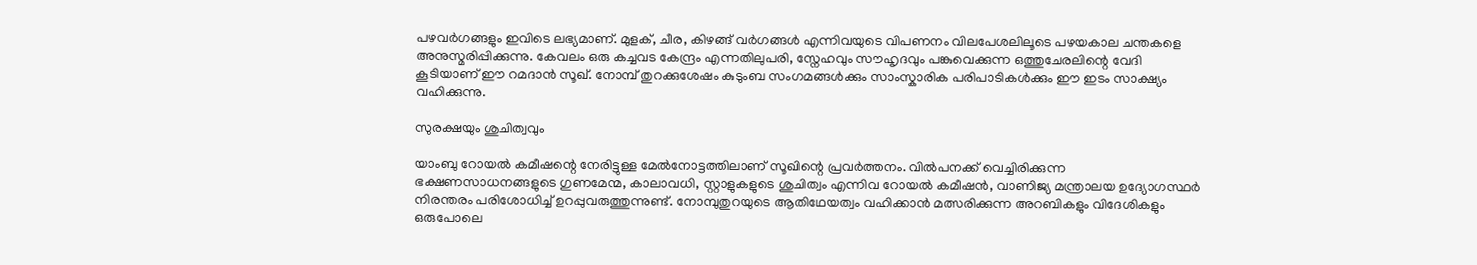പഴവർഗങ്ങളും ഇവിടെ ലഭ്യമാണ്. മുളക്, ചീര, കിഴങ്ങ് വർഗങ്ങൾ എന്നിവയുടെ വിപണനം വിലപേശലിലൂടെ പഴയകാല ചന്തകളെ അനുസ്മരിപ്പിക്കുന്നു. കേവലം ഒരു കച്ചവട കേന്ദ്രം എന്നതിലുപരി, സ്നേഹവും സൗഹൃദവും പങ്കുവെക്കുന്ന ഒത്തുചേരലിന്റെ വേദി കൂടിയാണ് ഈ റമദാൻ സൂഖ്. നോമ്പ് തുറക്കുശേഷം കുടുംബ സംഗമങ്ങൾക്കും സാംസ്കാരിക പരിപാടികൾക്കും ഈ ഇടം സാക്ഷ്യം വഹിക്കുന്നു.

സുരക്ഷയും ശുചിത്വവും

യാംബു റോയൽ കമീഷന്റെ നേരിട്ടുള്ള മേൽനോട്ടത്തിലാണ് സൂഖിന്റെ പ്രവർത്തനം. വിൽപനക്ക് വെച്ചിരിക്കുന്ന ഭക്ഷണസാധനങ്ങളുടെ ഗുണമേന്മ, കാലാവധി, സ്റ്റാളുകളുടെ ശുചിത്വം എന്നിവ റോയൽ കമീഷൻ, വാണിജ്യ മന്ത്രാലയ ഉദ്യോഗസ്ഥർ നിരന്തരം പരിശോധിച്ച് ഉറപ്പുവരുത്തുന്നുണ്ട്. നോമ്പുതുറയുടെ ആതിഥേയത്വം വഹിക്കാൻ മത്സരിക്കുന്ന അറബികളും വിദേശികളും ഒരുപോലെ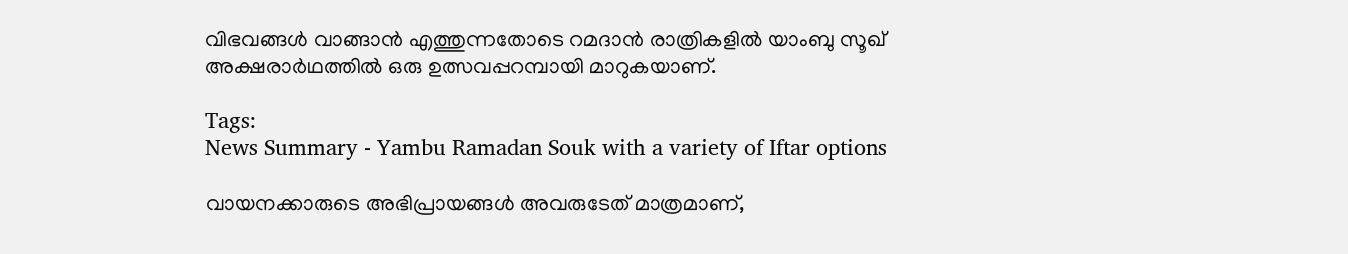വിഭവങ്ങൾ വാങ്ങാൻ എത്തുന്നതോടെ റമദാൻ രാത്രികളിൽ യാംബു സൂഖ് അക്ഷരാർഥത്തിൽ ഒരു ഉത്സവപ്പറമ്പായി മാറുകയാണ്.

Tags:
News Summary - Yambu Ramadan Souk with a variety of Iftar options

വായനക്കാരുടെ അഭിപ്രായങ്ങള്‍ അവരുടേത് മാത്രമാണ്,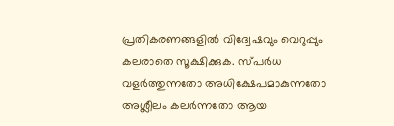പ്രതികരണങ്ങളിൽ വിദ്വേഷവും വെറുപ്പും കലരാതെ സൂക്ഷിക്കുക. സ്പർധ വളർത്തുന്നതോ അധിക്ഷേപമാകുന്നതോ അശ്ലീലം കലർന്നതോ ആയ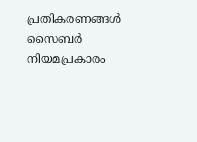പ്രതികരണങ്ങൾ സൈബർ നിയമപ്രകാരം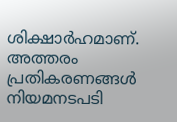ശിക്ഷാർഹമാണ്. അത്തരം പ്രതികരണങ്ങൾ നിയമനടപടി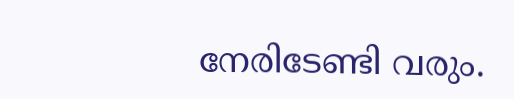നേരിടേണ്ടി വരും.